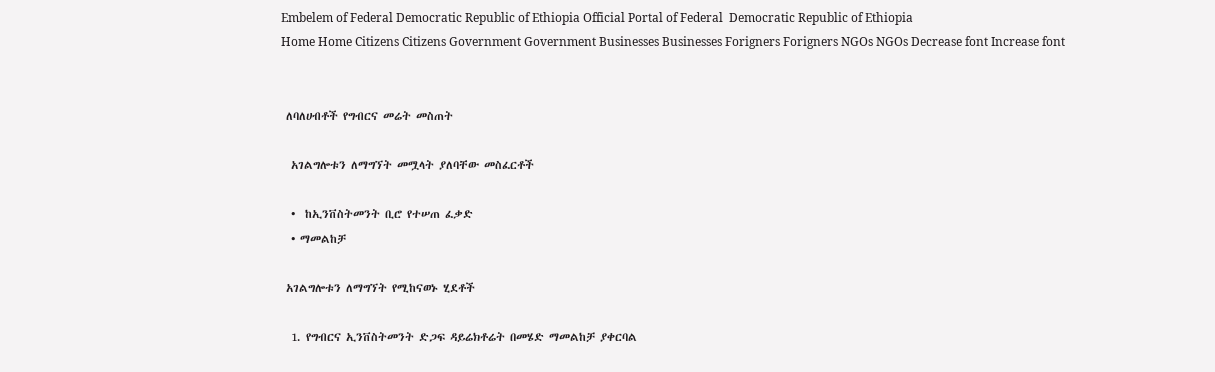Embelem of Federal Democratic Republic of Ethiopia Official Portal of Federal  Democratic Republic of Ethiopia
Home Home Citizens Citizens Government Government Businesses Businesses Forigners Forigners NGOs NGOs Decrease font Increase font


 ለባለሀብቶች የግብርና መሬት መስጠት

  አገልግሎቱን ለማግኘት መሟላት ያለባቸው መስፈርቶች

  •  ከኢንቨስትመንት ቢሮ የተሠጠ ፈቃድ
  • ማመልከቻ

 አገልግሎቱን ለማግኘት የሚከናወኑ ሂደቶች

  1. የግብርና ኢንቨስትመንት ድጋፍ ዳይሬክቶሬት በመሄድ ማመልከቻ ያቀርባል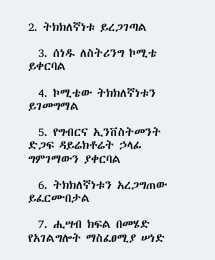2. ትክክለኛነቱ ይረጋገጣል

  3. ሰነዱ ለስትሪንግ ኮሚቴ ይቀርባል

  4. ኮሚቴው ትክክለኛነቱን ይገመግማል

  5. የግብርና ኢንቨስትመንት ድጋፍ ዳይሬክቶሬት ኃላፊ ግምገማውን ያቀርባል

  6. ትክክለኛነቱን አረጋግጠው ይፈርሙበታል

  7. ሒሣብ ክፍል በመሄድ የአገልግሎት ማስፈፀሚያ ሠነድ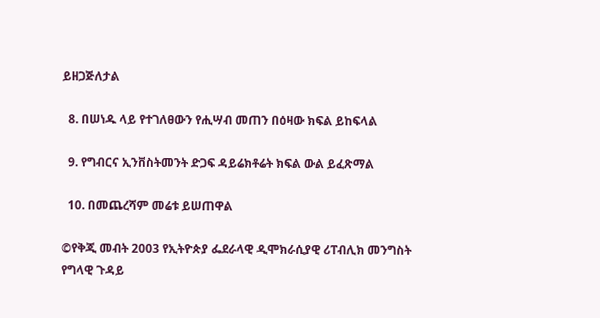ይዘጋጅለታል

  8. በሠነዱ ላይ የተገለፀውን የሒሣብ መጠን በዕዛው ክፍል ይከፍላል

  9. የግብርና ኢንቨስትመንት ድጋፍ ዳይሬክቶሬት ክፍል ውል ይፈጽማል

  10. በመጨረሻም መሬቱ ይሠጠዋል

©የቅጂ መብት 2003 የኢትዮጵያ ፌደራላዊ ዲሞክራሲያዊ ሪፐብሊክ መንግስት
የግላዊ ጉዳይ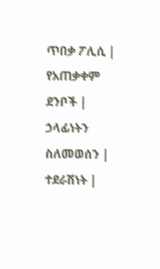ጥበቃ ፖሊሲ |  የአጠቃቀም ደንቦች |  ኃላፊነትን ስለመወሰን |
ተደራሽነት |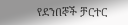የደንበኞች ቻርተር